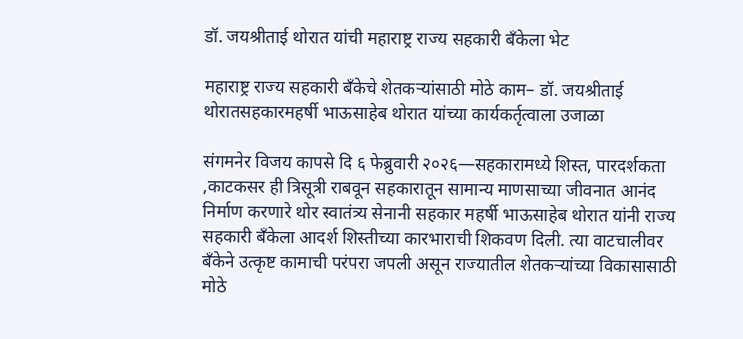डॉ. जयश्रीताई थोरात यांची महाराष्ट्र राज्य सहकारी बँकेला भेट

महाराष्ट्र राज्य सहकारी बँकेचे शेतकऱ्यांसाठी मोठे काम– डॉ. जयश्रीताई थोरातसहकारमहर्षी भाऊसाहेब थोरात यांच्या कार्यकर्तृत्वाला उजाळा

संगमनेर विजय कापसे दि ६ फेब्रुवारी २०२६—सहकारामध्ये शिस्त, पारदर्शकता ,काटकसर ही त्रिसूत्री राबवून सहकारातून सामान्य माणसाच्या जीवनात आनंद निर्माण करणारे थोर स्वातंत्र्य सेनानी सहकार महर्षी भाऊसाहेब थोरात यांनी राज्य सहकारी बँकेला आदर्श शिस्तीच्या कारभाराची शिकवण दिली. त्या वाटचालीवर बँकेने उत्कृष्ट कामाची परंपरा जपली असून राज्यातील शेतकऱ्यांच्या विकासासाठी मोठे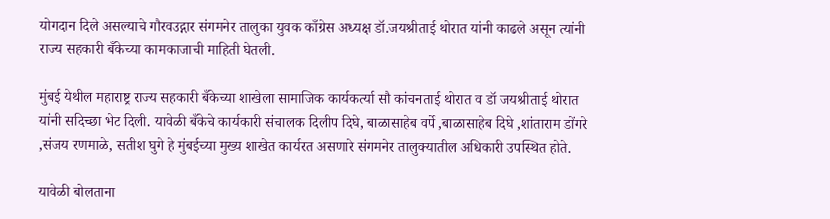योगदान दिले असल्याचे गौरवउद्गार संगमनेर तालुका युवक काँग्रेस अध्यक्ष डॉ.जयश्रीताई थोरात यांनी काढले असून त्यांनी राज्य सहकारी बँकेच्या कामकाजाची माहिती घेतली.

मुंबई येथील महाराष्ट्र राज्य सहकारी बँकेच्या शाखेला सामाजिक कार्यकर्त्या सौ कांचनताई थोरात व डॉ जयश्रीताई थोरात यांनी सदिच्छा भेट दिली. यावेळी बँकेचे कार्यकारी संचालक दिलीप दिघे, बाळासाहेब वर्पे ,बाळासाहेब दिघे ,शांताराम डोंगरे ,संजय रणमाळे, सतीश घुगे हे मुंबईच्या मुख्य शाखेत कार्यरत असणारे संगमनेर तालुक्यातील अधिकारी उपस्थित होते.

यावेळी बोलताना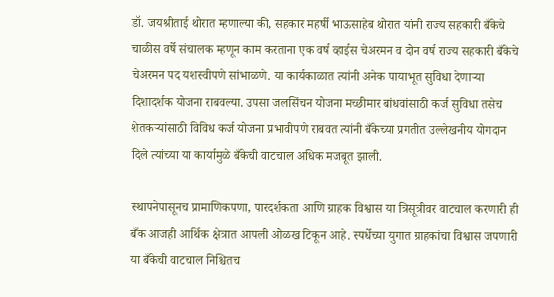डॉ. जयश्रीताई थोरात म्हणाल्या की, सहकार महर्षी भाऊसाहेब थोरात यांनी राज्य सहकारी बँकेचे चाळीस वर्षे संचालक म्हणून काम करताना एक वर्ष व्हाईस चेअरमन व दोन वर्ष राज्य सहकारी बँकेचे चेअरमन पद यशस्वीपणे सांभाळणे. या कार्यकाळात त्यांनी अनेक पायाभूत सुविधा देणाऱ्या दिशादर्शक योजना राबवल्या. उपसा जलसिंचन योजना मच्छीमार बांधवांसाठी कर्ज सुविधा तसेच शेतकऱ्यांसाठी विविध कर्ज योजना प्रभावीपणे राबवत त्यांनी बँकेच्या प्रगतीत उल्लेखनीय योगदान दिले त्यांच्या या कार्यामुळे बँकेची वाटचाल अधिक मजबूत झाली.

स्थापनेपासूनच प्रामाणिकपणा, पारदर्शकता आणि ग्राहक विश्वास या त्रिसूत्रीवर वाटचाल करणारी ही बँक आजही आर्थिक क्षेत्रात आपली ओळख टिकून आहे. स्पर्धेच्या युगात ग्राहकांचा विश्वास जपणारी या बँकेची वाटचाल निश्चितच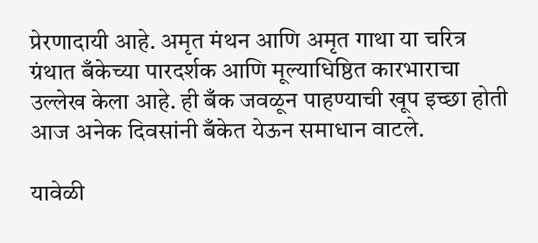प्रेरणादायी आहे. अमृत मंथन आणि अमृत गाथा या चरित्र ग्रंथात बँकेच्या पारदर्शक आणि मूल्याधिष्ठित कारभाराचा उल्लेख केला आहे. ही बँक जवळून पाहण्याची खूप इच्छा होती आज अनेक दिवसांनी बँकेत येऊन समाधान वाटले.

यावेळी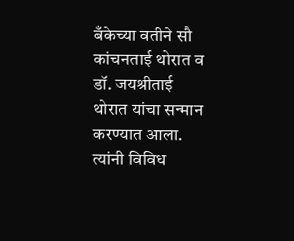बँकेच्या वतीने सौ कांचनताई थोरात व डॉ. जयश्रीताई थोरात यांचा सन्मान करण्यात आला. त्यांनी विविध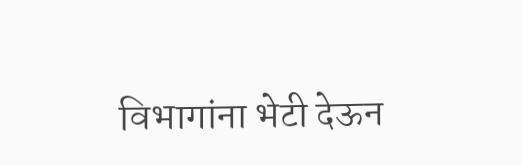विभागांना भेटी देऊन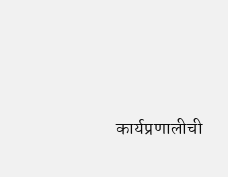कार्यप्रणालीची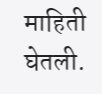माहिती घेतली.